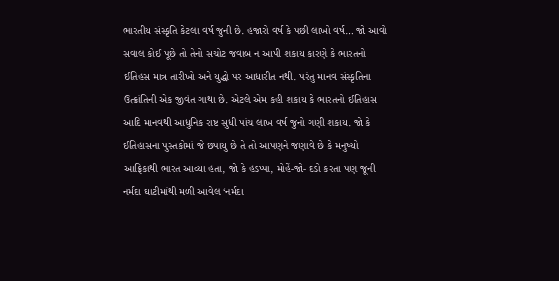ભારતીય સંસ્કૃતિ કેટલા વર્ષ જુની છે. હજારો વર્ષ કે પછી લાખો વર્ષ… જો આવો સવાલ કોઈ પૂછે તો તેનો સચોટ જવાબ ન આપી શકાય કારણે કે ભારતનો ઈતિહસ માત્ર તારીખો અને યુદ્ધો પર આધારીત નથી. પરંતુ માનવ સંસ્કૃતિના ઉત્ક્રાંતિની એક જીવંત ગાથા છે. એટલે એમ કહી શકાય કે ભારતનો ઈતિહાસ આદિ માનવથી આધુનિક રાષ્ટ સુધી પાંચ લાખ વર્ષ જુનો ગણી શકાય. જો કે ઈતિહાસના પુસ્તકોમાં જે છપાયુ છે તે તો આપણને જણાવે છે કે મનુષ્યો આફ્રિકાથી ભારત આવ્યા હતા, જો કે હડપ્પા, મોહેં-જો- દડો કરતા પણ જૂની નર્મદા ઘાટીમાંથી મળી આવેલ ‘નર્મદા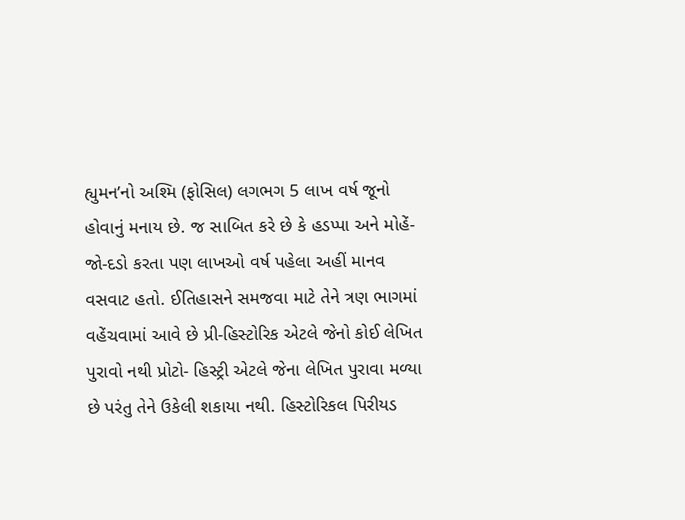હ્યુમન’નો અશ્મિ (ફોસિલ) લગભગ 5 લાખ વર્ષ જૂનો હોવાનું મનાય છે. જ સાબિત કરે છે કે હડપ્પા અને મોહેં-જો-દડો કરતા પણ લાખઓ વર્ષ પહેલા અહીં માનવ વસવાટ હતો. ઈતિહાસને સમજવા માટે તેને ત્રણ ભાગમાં વહેંચવામાં આવે છે પ્રી-હિસ્ટોરિક એટલે જેનો કોઈ લેખિત પુરાવો નથી પ્રોટો- હિસ્ટ્રી એટલે જેના લેખિત પુરાવા મળ્યા છે પરંતુ તેને ઉકેલી શકાયા નથી. હિસ્ટોરિકલ પિરીયડ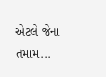એટલે જેના તમામ...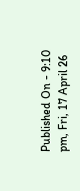Published On - 9:10 pm, Fri, 17 April 26